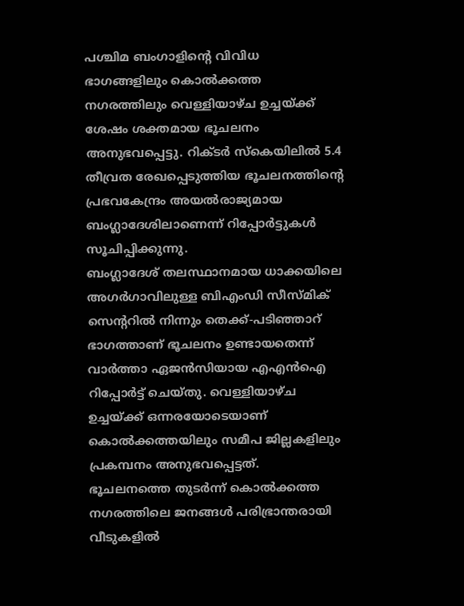പശ്ചിമ ബംഗാളിന്റെ വിവിധ ഭാഗങ്ങളിലും കൊൽക്കത്ത നഗരത്തിലും വെള്ളിയാഴ്ച ഉച്ചയ്ക്ക് ശേഷം ശക്തമായ ഭൂചലനം അനുഭവപ്പെട്ടു. റിക്ടർ സ്കെയിലിൽ 5.4 തീവ്രത രേഖപ്പെടുത്തിയ ഭൂചലനത്തിന്റെ പ്രഭവകേന്ദ്രം അയൽരാജ്യമായ ബംഗ്ലാദേശിലാണെന്ന് റിപ്പോർട്ടുകൾ സൂചിപ്പിക്കുന്നു.
ബംഗ്ലാദേശ് തലസ്ഥാനമായ ധാക്കയിലെ അഗർഗാവിലുള്ള ബിഎംഡി സീസ്മിക് സെന്ററിൽ നിന്നും തെക്ക്-പടിഞ്ഞാറ് ഭാഗത്താണ് ഭൂചലനം ഉണ്ടായതെന്ന് വാർത്താ ഏജൻസിയായ എഎൻഐ റിപ്പോർട്ട് ചെയ്തു. വെള്ളിയാഴ്ച ഉച്ചയ്ക്ക് ഒന്നരയോടെയാണ് കൊൽക്കത്തയിലും സമീപ ജില്ലകളിലും പ്രകമ്പനം അനുഭവപ്പെട്ടത്.
ഭൂചലനത്തെ തുടർന്ന് കൊൽക്കത്ത നഗരത്തിലെ ജനങ്ങൾ പരിഭ്രാന്തരായി വീടുകളിൽ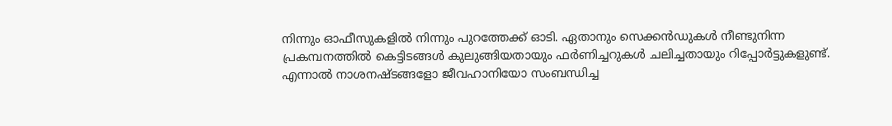നിന്നും ഓഫീസുകളിൽ നിന്നും പുറത്തേക്ക് ഓടി. ഏതാനും സെക്കൻഡുകൾ നീണ്ടുനിന്ന പ്രകമ്പനത്തിൽ കെട്ടിടങ്ങൾ കുലുങ്ങിയതായും ഫർണിച്ചറുകൾ ചലിച്ചതായും റിപ്പോർട്ടുകളുണ്ട്. എന്നാൽ നാശനഷ്ടങ്ങളോ ജീവഹാനിയോ സംബന്ധിച്ച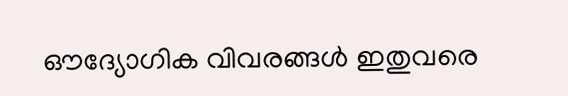ഔദ്യോഗിക വിവരങ്ങൾ ഇതുവരെ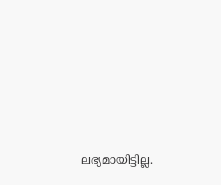ലഭ്യമായിട്ടില്ല.